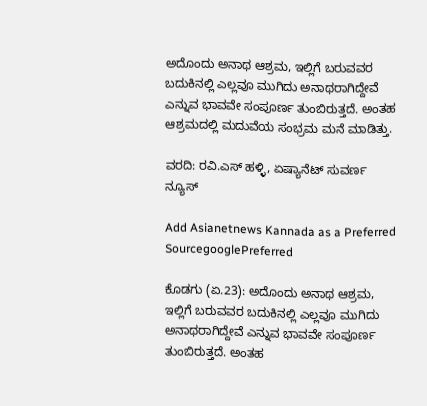ಅದೊಂದು ಅನಾಥ ಆಶ್ರಮ, ಇಲ್ಲಿಗೆ ಬರುವವರ ಬದುಕಿನಲ್ಲಿ ಎಲ್ಲವೂ ಮುಗಿದು ಅನಾಥರಾಗಿದ್ದೇವೆ ಎನ್ನುವ ಭಾವವೇ ಸಂಪೂರ್ಣ ತುಂಬಿರುತ್ತದೆ. ಅಂತಹ ಆಶ್ರಮದಲ್ಲಿ ಮದುವೆಯ ಸಂಭ್ರಮ ಮನೆ ಮಾಡಿತ್ತು.

ವರದಿ: ರವಿ.ಎಸ್ ಹಳ್ಳಿ, ಏಷ್ಯಾನೆಟ್ ಸುವರ್ಣ ನ್ಯೂಸ್

Add Asianetnews Kannada as a Preferred SourcegooglePreferred

ಕೊಡಗು (ಏ.23): ಅದೊಂದು ಅನಾಥ ಆಶ್ರಮ, ಇಲ್ಲಿಗೆ ಬರುವವರ ಬದುಕಿನಲ್ಲಿ ಎಲ್ಲವೂ ಮುಗಿದು ಅನಾಥರಾಗಿದ್ದೇವೆ ಎನ್ನುವ ಭಾವವೇ ಸಂಪೂರ್ಣ ತುಂಬಿರುತ್ತದೆ. ಅಂತಹ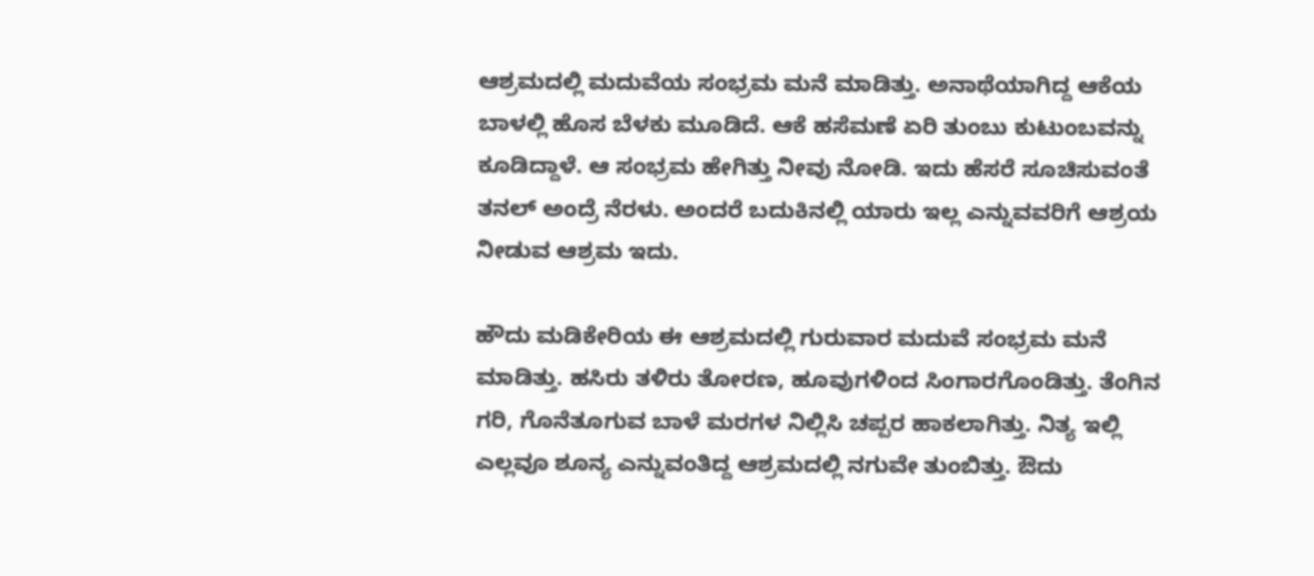ಆಶ್ರಮದಲ್ಲಿ ಮದುವೆಯ ಸಂಭ್ರಮ ಮನೆ ಮಾಡಿತ್ತು. ಅನಾಥೆಯಾಗಿದ್ದ ಆಕೆಯ ಬಾಳಲ್ಲಿ ಹೊಸ ಬೆಳಕು ಮೂಡಿದೆ. ಆಕೆ ಹಸೆಮಣೆ ಏರಿ ತುಂಬು ಕುಟುಂಬವನ್ನು ಕೂಡಿದ್ದಾಳೆ. ಆ ಸಂಭ್ರಮ ಹೇಗಿತ್ತು ನೀವು ನೋಡಿ. ಇದು ಹೆಸರೆ ಸೂಚಿಸುವಂತೆ ತನಲ್ ಅಂದ್ರೆ ನೆರಳು. ಅಂದರೆ ಬದುಕಿನಲ್ಲಿ ಯಾರು ಇಲ್ಲ ಎನ್ನುವವರಿಗೆ ಆಶ್ರಯ ನೀಡುವ ಆಶ್ರಮ ಇದು.

ಹೌದು ಮಡಿಕೇರಿಯ ಈ ಆಶ್ರಮದಲ್ಲಿ ಗುರುವಾರ ಮದುವೆ ಸಂಭ್ರಮ ಮನೆ ಮಾಡಿತ್ತು. ಹಸಿರು ತಳಿರು ತೋರಣ, ಹೂವುಗಳಿಂದ ಸಿಂಗಾರಗೊಂಡಿತ್ತು. ತೆಂಗಿನ ಗರಿ, ಗೊನೆತೂಗುವ ಬಾಳೆ ಮರಗಳ ನಿಲ್ಲಿಸಿ ಚಪ್ಪರ ಹಾಕಲಾಗಿತ್ತು. ನಿತ್ಯ ಇಲ್ಲಿ ಎಲ್ಲವೂ ಶೂನ್ಯ ಎನ್ನುವಂತಿದ್ದ ಆಶ್ರಮದಲ್ಲಿ ನಗುವೇ ತುಂಬಿತ್ತು. ಔದು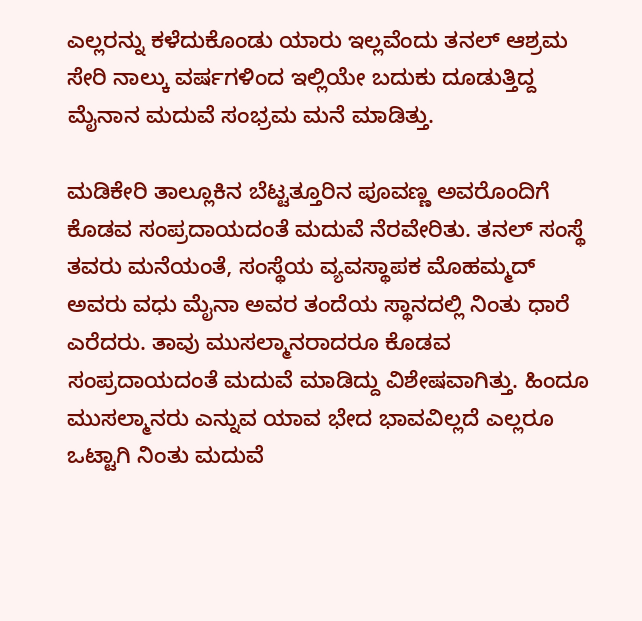ಎಲ್ಲರನ್ನು ಕಳೆದುಕೊಂಡು ಯಾರು ಇಲ್ಲವೆಂದು ತನಲ್ ಆಶ್ರಮ ಸೇರಿ ನಾಲ್ಕು ವರ್ಷಗಳಿಂದ ಇಲ್ಲಿಯೇ ಬದುಕು ದೂಡುತ್ತಿದ್ದ ಮೈನಾನ ಮದುವೆ ಸಂಭ್ರಮ ಮನೆ ಮಾಡಿತ್ತು.

ಮಡಿಕೇರಿ ತಾಲ್ಲೂಕಿನ ಬೆಟ್ಟತ್ತೂರಿನ ಪೂವಣ್ಣ ಅವರೊಂದಿಗೆ ಕೊಡವ ಸಂಪ್ರದಾಯದಂತೆ ಮದುವೆ ನೆರವೇರಿತು. ತನಲ್ ಸಂಸ್ಥೆ ತವರು ಮನೆಯಂತೆ, ಸಂಸ್ಥೆಯ ವ್ಯವಸ್ಥಾಪಕ ಮೊಹಮ್ಮದ್ ಅವರು ವಧು ಮೈನಾ ಅವರ ತಂದೆಯ ಸ್ಥಾನದಲ್ಲಿ ನಿಂತು ಧಾರೆ ಎರೆದರು. ತಾವು ಮುಸಲ್ಮಾನರಾದರೂ ಕೊಡವ ಸಂಪ್ರದಾಯದಂತೆ ಮದುವೆ ಮಾಡಿದ್ದು ವಿಶೇಷವಾಗಿತ್ತು. ಹಿಂದೂ ಮುಸಲ್ಮಾನರು ಎನ್ನುವ ಯಾವ ಭೇದ ಭಾವವಿಲ್ಲದೆ ಎಲ್ಲರೂ ಒಟ್ಟಾಗಿ ನಿಂತು ಮದುವೆ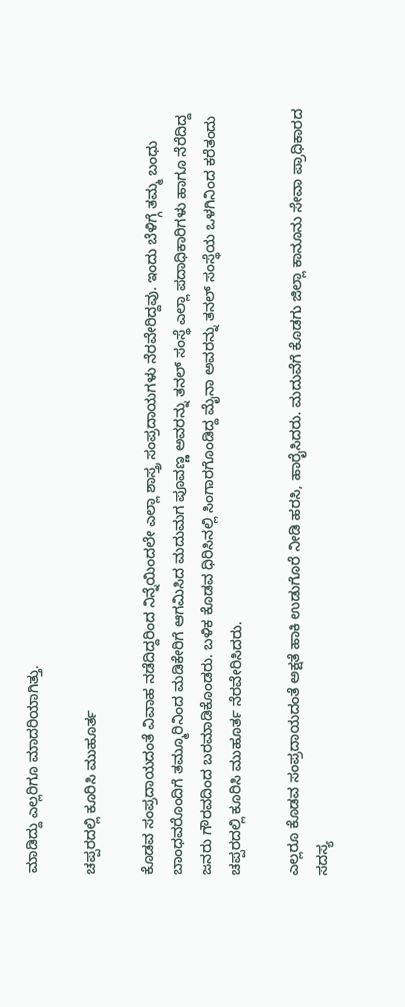ಮಾಡಿದ್ದು ಎಲ್ಲರಿಗೂ ಮಾದರಿಯಾಗಿತ್ತು.

ಚಪ್ಪರದಲ್ಲಿ ಕೂರಿಸಿ ಮುಹೂರ್ತ

ಕೊಡವ ಸಂಪ್ರದಾಯದಂತೆ ವಿವಾಹ ನಡೆದಿದ್ದರಿಂದ ನಿನ್ನೆಯಿಂದಲೇ ಎಲ್ಲಾ ಶಾಸ್ತ್ರ ಸಂಪ್ರದಾಯಗಳು ನೆರವೇರಿದ್ದವು. ಇಂದು ಬೆಳಿಗ್ಗೆ ತಮ್ಮ ಬಂಧು ಬಾಂಧವರೊಂದಿಗೆ ತಮ್ಮೂರಿನಿಂದ ಮಡಿಕೇರಿಗೆ ಆಗಮಿಸಿದ ಮದುಮಗ ಪೂವಣ್ಣ ಅವರನ್ನು ತನಲ್ ಸಂಸ್ಥೆ ಎಲ್ಲಾ ಪದಾಧಿಕಾರಿಗಳು ಹಾಗೂ ನೆರೆದಿದ್ದ ಜನರು ಗೌರವದಿಂದ ಬರಮಾಡಿಕೊಂಡರು. ಬಳಿಕ ಕೊಡವ ಧಿರಿಸಿನಲ್ಲಿ ಸಿಂಗಾರಗೊಂಡಿದ್ದ ಮೈನಾ ಅವರನ್ನು ತನಲ್ ಸಂಸ್ಥೆಯ ಒಳಗಿನಿಂದ ಕರೆತಂದು ಚಪ್ಪರದಲ್ಲಿ ಕೂರಿಸಿ ಮುಹೂರ್ತ ನೆರವೇರಿಸಿದರು.

ಎಲ್ಲರೂ ಕೊಡವ ಸಂಪ್ರದಾಯದಂತೆ ಅಕ್ಷತೆ ಹಾಕಿ ಉಡುಗೊರೆ ನೀಡಿ ಹರಸಿ, ಹಾರೈಸಿದರು. ಮದುವೆಗೆ ಕೊಡಗು ಜಿಲ್ಲಾ ಕಾನೂನು ಸೇವಾ ಪ್ರಾಧಿಕಾರದ ಸದಸ್ಯ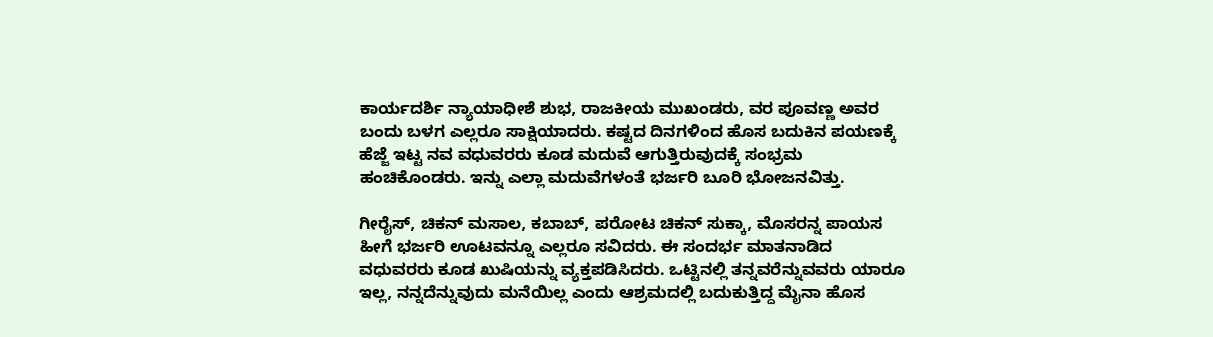ಕಾರ್ಯದರ್ಶಿ ನ್ಯಾಯಾಧೀಶೆ ಶುಭ, ರಾಜಕೀಯ ಮುಖಂಡರು, ವರ ಪೂವಣ್ಣ ಅವರ ಬಂದು ಬಳಗ ಎಲ್ಲರೂ ಸಾಕ್ಷಿಯಾದರು. ಕಷ್ಟದ ದಿನಗಳಿಂದ ಹೊಸ ಬದುಕಿನ ಪಯಣಕ್ಕೆ ಹೆಜ್ಜೆ ಇಟ್ಟ ನವ ವಧುವರರು ಕೂಡ ಮದುವೆ ಆಗುತ್ತಿರುವುದಕ್ಕೆ ಸಂಭ್ರಮ ಹಂಚಿಕೊಂಡರು. ಇನ್ನು ಎಲ್ಲಾ ಮದುವೆಗಳಂತೆ ಭರ್ಜರಿ ಬೂರಿ ಭೋಜನವಿತ್ತು.

ಗೀರೈಸ್, ಚಿಕನ್ ಮಸಾಲ, ಕಬಾಬ್, ಪರೋಟ ಚಿಕನ್ ಸುಕ್ಕಾ, ಮೊಸರನ್ನ ಪಾಯಸ ಹೀಗೆ ಭರ್ಜರಿ ಊಟವನ್ನೂ ಎಲ್ಲರೂ ಸವಿದರು. ಈ ಸಂದರ್ಭ ಮಾತನಾಡಿದ ವಧುವರರು ಕೂಡ ಖುಷಿಯನ್ನು ವ್ಯಕ್ತಪಡಿಸಿದರು. ಒಟ್ಟಿನಲ್ಲಿ ತನ್ನವರೆನ್ನುವವರು ಯಾರೂ ಇಲ್ಲ, ನನ್ನದೆನ್ನುವುದು ಮನೆಯಿಲ್ಲ ಎಂದು ಆಶ್ರಮದಲ್ಲಿ ಬದುಕುತ್ತಿದ್ದ ಮೈನಾ ಹೊಸ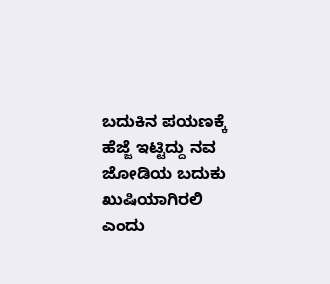ಬದುಕಿನ ಪಯಣಕ್ಕೆ ಹೆಜ್ಜೆ ಇಟ್ಟಿದ್ದು ನವ ಜೋಡಿಯ ಬದುಕು ಖುಷಿಯಾಗಿರಲಿ ಎಂದು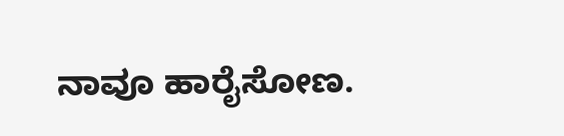ನಾವೂ ಹಾರೈಸೋಣ.